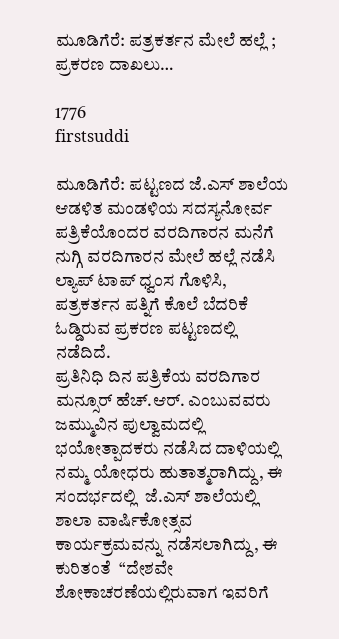ಮೂಡಿಗೆರೆ: ಪತ್ರಕರ್ತನ ಮೇಲೆ ಹಲ್ಲೆ ; ಪ್ರಕರಣ ದಾಖಲು…

1776
firstsuddi

ಮೂಡಿಗೆರೆ: ಪಟ್ಟಣದ ಜೆ.ಎಸ್ ಶಾಲೆಯ ಆಡಳಿತ ಮಂಡಳಿಯ ಸದಸ್ಯನೋರ್ವ ಪತ್ರಿಕೆಯೊಂದರ ವರದಿಗಾರನ ಮನೆಗೆ ನುಗ್ಗಿ ವರದಿಗಾರನ ಮೇಲೆ ಹಲ್ಲೆ ನಡೆಸಿ ಲ್ಯಾಪ್ ಟಾಪ್ ಧ್ವಂಸ ಗೊಳಿಸಿ, ಪತ್ರಕರ್ತನ ಪತ್ನಿಗೆ ಕೊಲೆ ಬೆದರಿಕೆ ಓಡ್ಡಿರುವ ಪ್ರಕರಣ ಪಟ್ಟಣದಲ್ಲಿ ನಡೆದಿದೆ.
ಪ್ರತಿನಿಧಿ ದಿನ ಪತ್ರಿಕೆಯ ವರದಿಗಾರ ಮನ್ಸೂರ್ ಹೆಚ್.ಆರ್. ಎಂಬುವವರು ಜಮ್ಮುವಿನ ಪುಲ್ವಾಮದಲ್ಲಿ ಭಯೋತ್ಪಾದಕರು ನಡೆಸಿದ ದಾಳಿಯಲ್ಲಿ ನಮ್ಮ ಯೋಧರು ಹುತಾತ್ಮರಾಗಿದ್ದು, ಈ ಸಂದರ್ಭದಲ್ಲಿ  ಜೆ.ಎಸ್ ಶಾಲೆಯಲ್ಲಿ ಶಾಲಾ ವಾರ್ಷಿಕೋತ್ಸವ ಕಾರ್ಯಕ್ರಮವನ್ನು ನಡೆಸಲಾಗಿದ್ದು, ಈ ಕುರಿತಂತೆ  “ದೇಶವೇ  ಶೋಕಾಚರಣೆಯಲ್ಲಿರುವಾಗ ಇವರಿಗೆ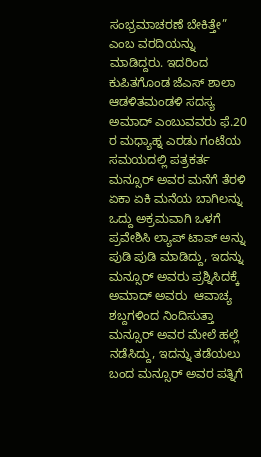ಸಂಭ್ರಮಾಚರಣೆ ಬೇಕಿತ್ತೇ” ಎಂಬ ವರದಿಯನ್ನು ಮಾಡಿದ್ದರು. ಇದರಿಂದ ಕುಪಿತಗೊಂಡ ಜೆಎಸ್ ಶಾಲಾ ಆಡಳಿತಮಂಡಳಿ ಸದಸ್ಯ ಅಮಾದ್ ಎಂಬುವವರು ಫೆ.20 ರ ಮಧ್ಯಾಹ್ನ ಎರಡು ಗಂಟೆಯ ಸಮಯದಲ್ಲಿ ಪತ್ರಕರ್ತ ಮನ್ಸೂರ್ ಅವರ ಮನೆಗೆ ತೆರಳಿ ಏಕಾ ಏಕಿ ಮನೆಯ ಬಾಗಿಲನ್ನು ಒದ್ದು ಅಕ್ರಮವಾಗಿ ಒಳಗೆ ಪ್ರವೇಶಿಸಿ ಲ್ಯಾಪ್ ಟಾಪ್ ಅನ್ನು ಪುಡಿ ಪುಡಿ ಮಾಡಿದ್ದು, ಇದನ್ನು ಮನ್ಸೂರ್ ಅವರು ಪ್ರಶ್ನಿಸಿದಕ್ಕೆ ಅಮಾದ್ ಅವರು  ಆವಾಚ್ಯ ಶಬ್ದಗಳಿಂದ ನಿಂದಿಸುತ್ತಾ ಮನ್ಸೂರ್ ಅವರ ಮೇಲೆ ಹಲ್ಲೆ ನಡೆಸಿದ್ದು, ಇದನ್ನು ತಡೆಯಲು ಬಂದ ಮನ್ಸೂರ್ ಅವರ ಪತ್ನಿಗೆ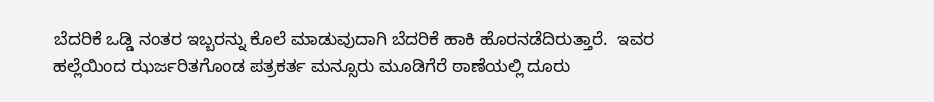ಬೆದರಿಕೆ ಒಡ್ಡಿ ನಂತರ ಇಬ್ಬರನ್ನು ಕೊಲೆ ಮಾಡುವುದಾಗಿ ಬೆದರಿಕೆ ಹಾಕಿ ಹೊರನಡೆದಿರುತ್ತಾರೆ.  ಇವರ ಹಲ್ಲೆಯಿಂದ ಝರ್ಜರಿತಗೊಂಡ ಪತ್ರಕರ್ತ ಮನ್ಸೂರು ಮೂಡಿಗೆರೆ ಠಾಣೆಯಲ್ಲಿ ದೂರು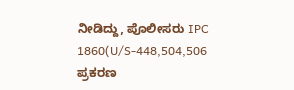ನೀಡಿದ್ದು, ಪೊಲೀಸರು IPC 1860(U/S-448,504,506 ಪ್ರಕರಣ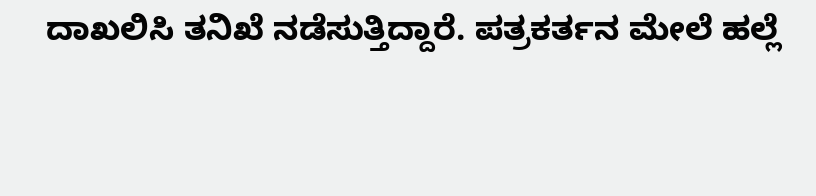ದಾಖಲಿಸಿ ತನಿಖೆ ನಡೆಸುತ್ತಿದ್ದಾರೆ. ಪತ್ರಕರ್ತನ ಮೇಲೆ ಹಲ್ಲೆ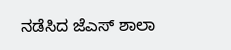ನಡೆಸಿದ ಜೆಎಸ್ ಶಾಲಾ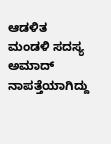ಆಡಳಿತ ಮಂಡಳಿ ಸದಸ್ಯ ಅಮಾದ್ ನಾಪತ್ತೆಯಾಗಿದ್ದು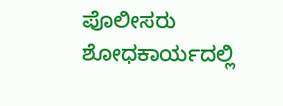ಪೊಲೀಸರು ಶೋಧಕಾರ್ಯದಲ್ಲಿ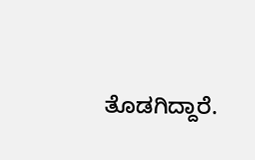ತೊಡಗಿದ್ದಾರೆ.